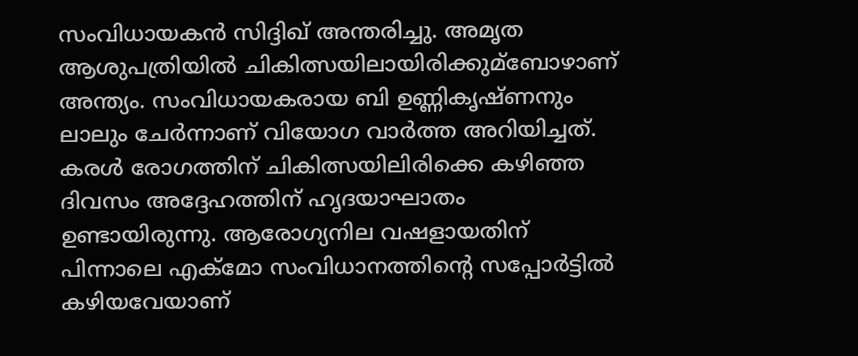സംവിധായകൻ സിദ്ദിഖ് അന്തരിച്ചു. അമൃത ആശുപത്രിയില്‍ ചികിത്സയിലായിരിക്കുമ്ബോഴാണ് അന്ത്യം. സംവിധായകരായ ബി ഉണ്ണികൃഷ്ണനും ലാലും ചേര്‍ന്നാണ് വിയോഗ വാര്‍ത്ത അറിയിച്ചത്. കരള്‍ രോഗത്തിന് ചികിത്സയിലിരിക്കെ കഴിഞ്ഞ ദിവസം അദ്ദേഹത്തിന് ഹൃദയാഘാതം ഉണ്ടായിരുന്നു. ആരോഗ്യനില വഷളായതിന് പിന്നാലെ എക്മോ സംവിധാനത്തിന്റെ സപ്പോര്‍ട്ടില്‍ കഴിയവേയാണ്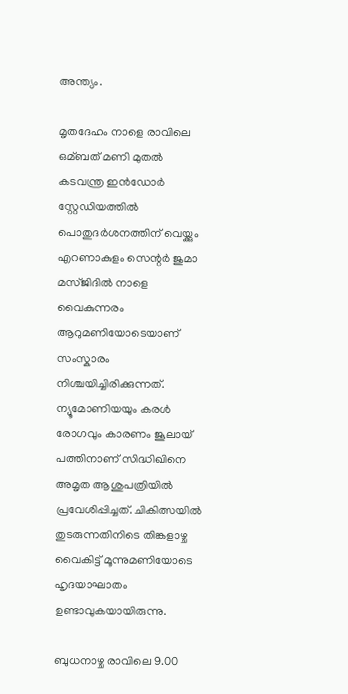അന്ത്യം.

മൃതദേഹം നാളെ രാവിലെ ഒമ്ബത് മണി മുതല്‍ കടവന്ത്ര ഇൻഡോര്‍ സ്റ്റേഡിയത്തില്‍ പൊതുദര്‍ശനത്തിന് വെയ്ക്കും എറണാകുളം സെന്റര്‍ ജുമാ മസ്ജിദില്‍ നാളെ വൈകുന്നരം ആറുമണിയോടെയാണ് സംസ്കാരം നിശ്ചയിച്ചിരിക്കുന്നത്. ന്യൂമോണിയയും കരള്‍ രോഗവും കാരണം ജൂലായ് പത്തിനാണ് സിദ്ധിഖിനെ അമൃത ആശുപത്രിയില്‍ പ്രവേശിപ്പിച്ചത്. ചികിത്സയില്‍ തുടരുന്നതിനിടെ തിങ്കളാഴ്ച വൈകിട്ട് മൂന്നുമണിയോടെ ഹൃദയാഘാതം ഉണ്ടാവുകയായിരുന്നു.

ബുധനാഴ്ച രാവിലെ 9.00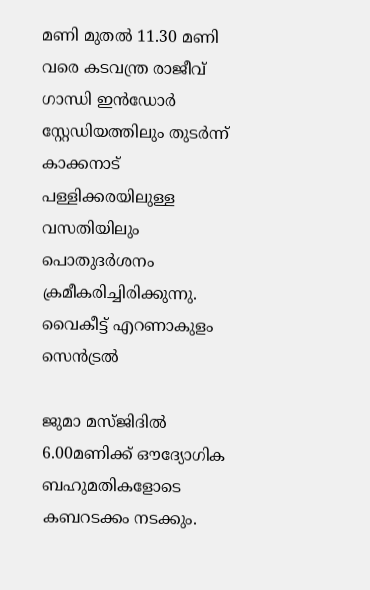മണി മുതല്‍ 11.30 മണി വരെ കടവന്ത്ര രാജീവ്‌ ഗാന്ധി ഇൻഡോര്‍ സ്റ്റേഡിയത്തിലും തുടര്‍ന്ന് കാക്കനാട് പള്ളിക്കരയിലുള്ള വസതിയിലും പൊതുദര്‍ശനം ക്രമീകരിച്ചിരിക്കുന്നു. വൈകീട്ട് എറണാകുളം സെൻട്രല്‍

ജുമാ മസ്ജിദില്‍ 6.00മണിക്ക് ഔദ്യോഗിക ബഹുമതികളോടെ കബറടക്കം നടക്കും.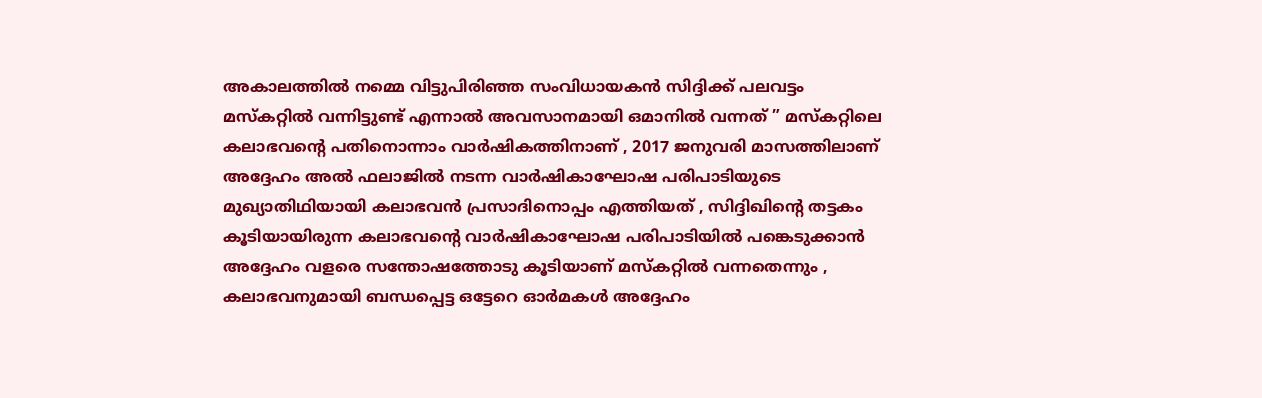അകാലത്തിൽ നമ്മെ വിട്ടുപിരിഞ്ഞ സംവിധായകൻ സിദ്ദിക്ക് പലവട്ടം മസ്കറ്റിൽ വന്നിട്ടുണ്ട് എന്നാൽ അവസാനമായി ഒമാനിൽ വന്നത് ” മസ്‌കറ്റിലെ കലാഭവന്റെ പതിനൊന്നാം വാർഷികത്തിനാണ് , 2017 ജനുവരി മാസത്തിലാണ് അദ്ദേഹം അൽ ഫലാജിൽ നടന്ന വാർഷികാഘോഷ പരിപാടിയുടെ മുഖ്യാതിഥിയായി കലാഭവൻ പ്രസാദിനൊപ്പം എത്തിയത് , സിദ്ദിഖിന്റെ തട്ടകം കൂടിയായിരുന്ന കലാഭവന്റെ വാർഷികാഘോഷ പരിപാടിയിൽ പങ്കെടുക്കാൻ അദ്ദേഹം വളരെ സന്തോഷത്തോടു കൂടിയാണ് മസ്കറ്റിൽ വന്നതെന്നും , കലാഭവനുമായി ബന്ധപ്പെട്ട ഒട്ടേറെ ഓർമകൾ അദ്ദേഹം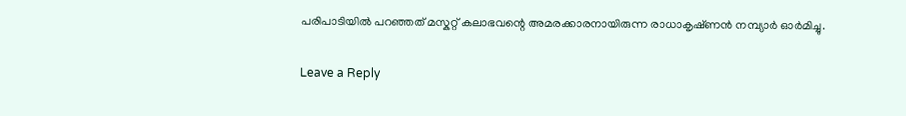പരിപാടിയിൽ പറഞ്ഞത് മസ്കറ്റ് കലാഭവന്റെ അമരക്കാരനായിരുന്ന രാധാകൃഷ്‌ണൻ നമ്പ്യാർ ഓർമിച്ചു.

Leave a Reply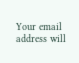Your email address will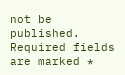not be published. Required fields are marked *